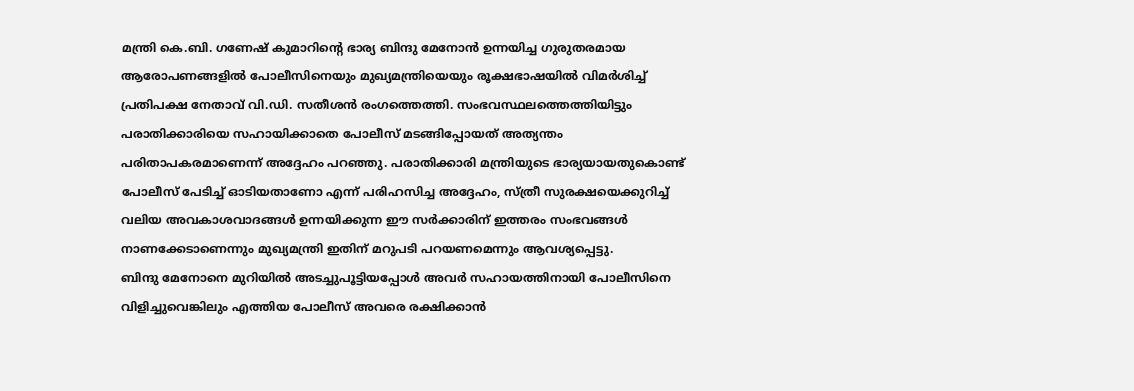മന്ത്രി കെ.ബി. ഗണേഷ് കുമാറിന്റെ ഭാര്യ ബിന്ദു മേനോൻ ഉന്നയിച്ച ഗുരുതരമായ ആരോപണങ്ങളിൽ പോലീസിനെയും മുഖ്യമന്ത്രിയെയും രൂക്ഷഭാഷയിൽ വിമർശിച്ച് പ്രതിപക്ഷ നേതാവ് വി.ഡി. സതീശൻ രംഗത്തെത്തി. സംഭവസ്ഥലത്തെത്തിയിട്ടും പരാതിക്കാരിയെ സഹായിക്കാതെ പോലീസ് മടങ്ങിപ്പോയത് അത്യന്തം പരിതാപകരമാണെന്ന് അദ്ദേഹം പറഞ്ഞു. പരാതിക്കാരി മന്ത്രിയുടെ ഭാര്യയായതുകൊണ്ട് പോലീസ് പേടിച്ച് ഓടിയതാണോ എന്ന് പരിഹസിച്ച അദ്ദേഹം, സ്ത്രീ സുരക്ഷയെക്കുറിച്ച് വലിയ അവകാശവാദങ്ങൾ ഉന്നയിക്കുന്ന ഈ സർക്കാരിന് ഇത്തരം സംഭവങ്ങൾ നാണക്കേടാണെന്നും മുഖ്യമന്ത്രി ഇതിന് മറുപടി പറയണമെന്നും ആവശ്യപ്പെട്ടു.
ബിന്ദു മേനോനെ മുറിയിൽ അടച്ചുപൂട്ടിയപ്പോൾ അവർ സഹായത്തിനായി പോലീസിനെ വിളിച്ചുവെങ്കിലും എത്തിയ പോലീസ് അവരെ രക്ഷിക്കാൻ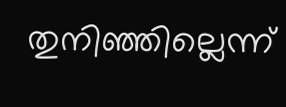തുനിഞ്ഞില്ലെന്ന്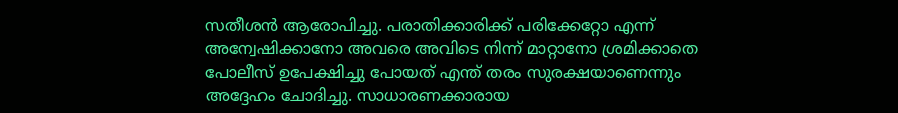സതീശൻ ആരോപിച്ചു. പരാതിക്കാരിക്ക് പരിക്കേറ്റോ എന്ന് അന്വേഷിക്കാനോ അവരെ അവിടെ നിന്ന് മാറ്റാനോ ശ്രമിക്കാതെ പോലീസ് ഉപേക്ഷിച്ചു പോയത് എന്ത് തരം സുരക്ഷയാണെന്നും അദ്ദേഹം ചോദിച്ചു. സാധാരണക്കാരായ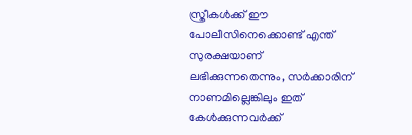സ്ത്രീകൾക്ക് ഈ പോലീസിനെക്കൊണ്ട് എന്ത് സുരക്ഷയാണ് ലഭിക്കുന്നതെന്നും, സർക്കാരിന് നാണമില്ലെങ്കിലും ഇത് കേൾക്കുന്നവർക്ക്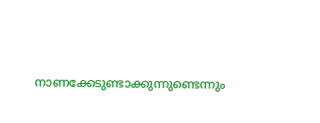നാണക്കേടുണ്ടാക്കുന്നുണ്ടെന്നും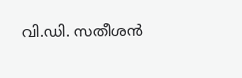വി.ഡി. സതീശൻ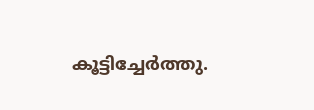കൂട്ടിച്ചേർത്തു.